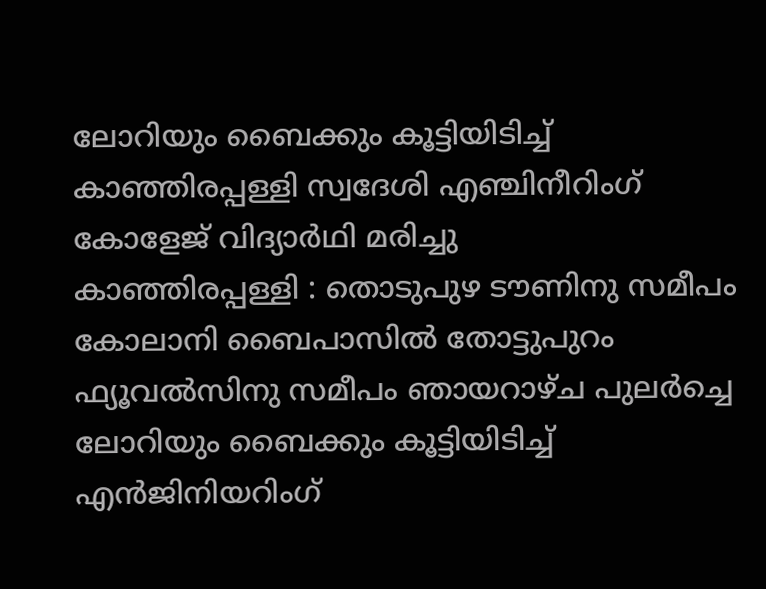ലോറിയും ബൈക്കും കൂട്ടിയിടിച്ച് കാഞ്ഞിരപ്പള്ളി സ്വദേശി എഞ്ചിനീറിംഗ് കോളേജ് വിദ്യാർഥി മരിച്ചു
കാഞ്ഞിരപ്പള്ളി : തൊടുപുഴ ടൗണിനു സമീപം കോലാനി ബൈപാസിൽ തോട്ടുപുറം ഫ്യൂവൽസിനു സമീപം ഞായറാഴ്ച പുലർച്ചെ ലോറിയും ബൈക്കും കൂട്ടിയിടിച്ച് എൻജിനിയറിംഗ്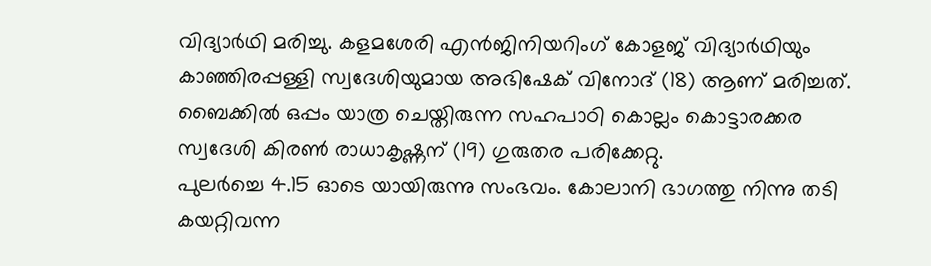വിദ്യാർഥി മരിച്ചു. കളമശേരി എൻജിനിയറിംഗ് കോളജ് വിദ്യാർഥിയും കാഞ്ഞിരപ്പള്ളി സ്വദേശിയുമായ അഭിഷേക് വിനോദ് (18) ആണ് മരിച്ചത്. ബൈക്കിൽ ഒപ്പം യാത്ര ചെയ്തിരുന്ന സഹപാഠി കൊല്ലം കൊട്ടാരക്കര സ്വദേശി കിരൺ രാധാകൃഷ്ണന് (19) ഗുരുതര പരിക്കേറ്റു.
പുലർച്ചെ 4.15 ഓടെ യായിരുന്നു സംഭവം. കോലാനി ഭാഗത്തു നിന്നു തടി കയറ്റിവന്ന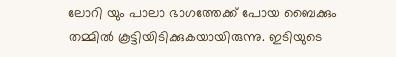ലോറി യും പാലാ ഭാഗത്തേക്ക് പോയ ബൈക്കും തമ്മിൽ കൂട്ടിയിടിക്കുകയായിരുന്നു. ഇടിയുടെ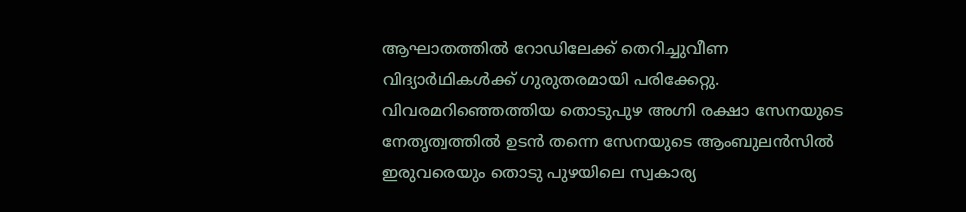ആഘാതത്തിൽ റോഡിലേക്ക് തെറിച്ചുവീണ വിദ്യാർഥികൾക്ക് ഗുരുതരമായി പരിക്കേറ്റു.
വിവരമറിഞ്ഞെത്തിയ തൊടുപുഴ അഗ്നി രക്ഷാ സേനയുടെ നേതൃത്വത്തിൽ ഉടൻ തന്നെ സേനയുടെ ആംബുലൻസിൽ ഇരുവരെയും തൊടു പുഴയിലെ സ്വകാര്യ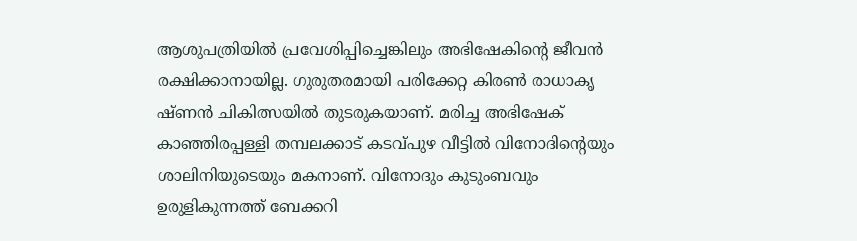ആശുപത്രിയിൽ പ്രവേശിപ്പിച്ചെങ്കിലും അഭിഷേകിന്റെ ജീവൻ രക്ഷിക്കാനായില്ല. ഗുരുതരമായി പരിക്കേറ്റ കിരൺ രാധാകൃ ഷ്ണൻ ചികിത്സയിൽ തുടരുകയാണ്. മരിച്ച അഭിഷേക് കാഞ്ഞിരപ്പള്ളി തമ്പലക്കാട് കടവ്പുഴ വീട്ടിൽ വിനോദിന്റെയും ശാലിനിയുടെയും മകനാണ്. വിനോദും കുടുംബവും ഉരുളികുന്നത്ത് ബേക്കറി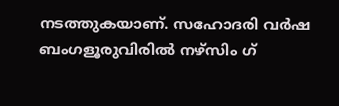നടത്തുകയാണ്. സഹോദരി വർഷ ബംഗളൂരുവിരിൽ നഴ്സിം ഗ്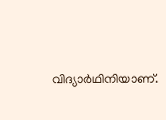വിദ്യാർഥിനിയാണ്.